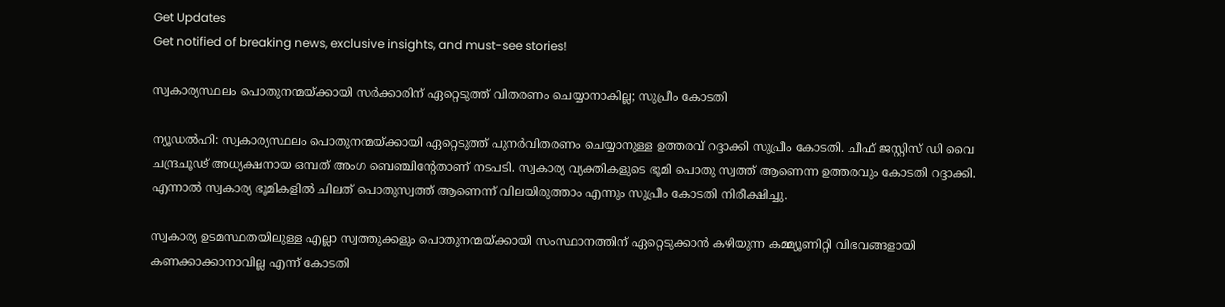Get Updates
Get notified of breaking news, exclusive insights, and must-see stories!

സ്വകാര്യസ്ഥലം പൊതുനന്മയ്ക്കായി സര്‍ക്കാരിന് ഏറ്റെടുത്ത് വിതരണം ചെയ്യാനാകില്ല; സുപ്രീം കോടതി

ന്യൂഡല്‍ഹി: സ്വകാര്യസ്ഥലം പൊതുനന്മയ്ക്കായി ഏറ്റെടുത്ത് പുനര്‍വിതരണം ചെയ്യാനുള്ള ഉത്തരവ് റദ്ദാക്കി സുപ്രീം കോടതി. ചീഫ് ജസ്റ്റിസ് ഡി വൈ ചന്ദ്രചൂഢ് അധ്യക്ഷനായ ഒമ്പത് അംഗ ബെഞ്ചിന്റേതാണ് നടപടി. സ്വകാര്യ വ്യക്തികളുടെ ഭൂമി പൊതു സ്വത്ത് ആണെന്ന ഉത്തരവും കോടതി റദ്ദാക്കി. എന്നാല്‍ സ്വകാര്യ ഭൂമികളില്‍ ചിലത് പൊതുസ്വത്ത് ആണെന്ന് വിലയിരുത്താം എന്നും സുപ്രീം കോടതി നിരീക്ഷിച്ചു.

സ്വകാര്യ ഉടമസ്ഥതയിലുള്ള എല്ലാ സ്വത്തുക്കളും പൊതുനന്മയ്ക്കായി സംസ്ഥാനത്തിന് ഏറ്റെടുക്കാന്‍ കഴിയുന്ന കമ്മ്യൂണിറ്റി വിഭവങ്ങളായി കണക്കാക്കാനാവില്ല എന്ന് കോടതി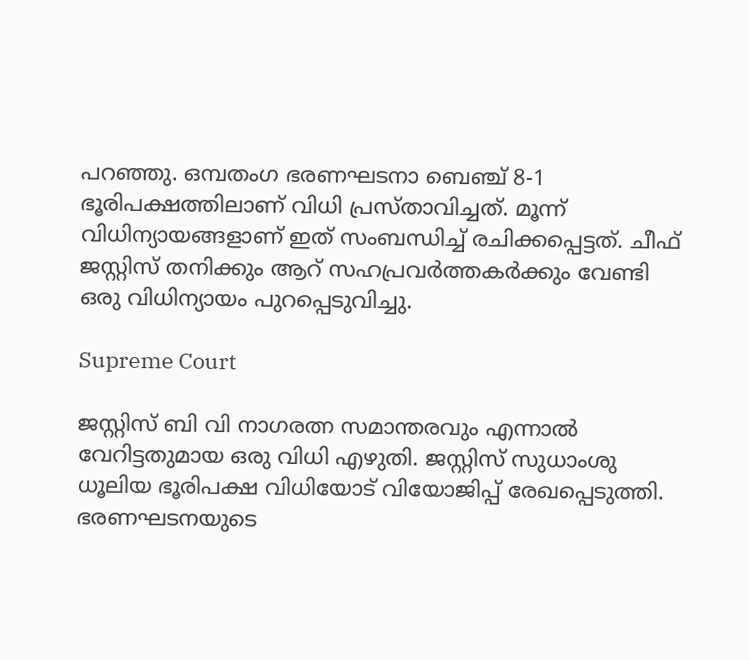പറഞ്ഞു. ഒമ്പതംഗ ഭരണഘടനാ ബെഞ്ച് 8-1 ഭൂരിപക്ഷത്തിലാണ് വിധി പ്രസ്താവിച്ചത്. മൂന്ന് വിധിന്യായങ്ങളാണ് ഇത് സംബന്ധിച്ച് രചിക്കപ്പെട്ടത്. ചീഫ് ജസ്റ്റിസ് തനിക്കും ആറ് സഹപ്രവര്‍ത്തകര്‍ക്കും വേണ്ടി ഒരു വിധിന്യായം പുറപ്പെടുവിച്ചു.

Supreme Court

ജസ്റ്റിസ് ബി വി നാഗരത്ന സമാന്തരവും എന്നാല്‍ വേറിട്ടതുമായ ഒരു വിധി എഴുതി. ജസ്റ്റിസ് സുധാംശു ധൂലിയ ഭൂരിപക്ഷ വിധിയോട് വിയോജിപ്പ് രേഖപ്പെടുത്തി. ഭരണഘടനയുടെ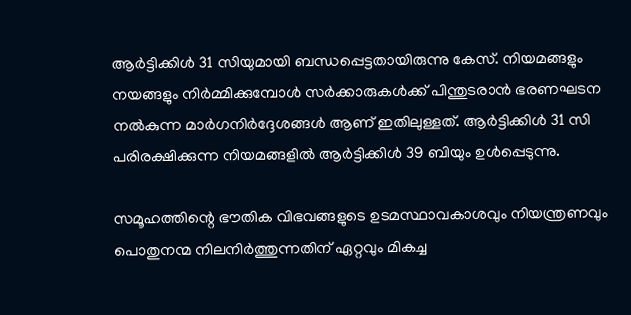ആര്‍ട്ടിക്കിള്‍ 31 സിയുമായി ബന്ധപ്പെട്ടതായിരുന്നു കേസ്. നിയമങ്ങളും നയങ്ങളും നിര്‍മ്മിക്കുമ്പോള്‍ സര്‍ക്കാരുകള്‍ക്ക് പിന്തുടരാന്‍ ഭരണഘടന നല്‍കുന്ന മാര്‍ഗനിര്‍ദ്ദേശങ്ങള്‍ ആണ് ഇതിലുള്ളത്. ആര്‍ട്ടിക്കിള്‍ 31 സി പരിരക്ഷിക്കുന്ന നിയമങ്ങളില്‍ ആര്‍ട്ടിക്കിള്‍ 39 ബിയും ഉള്‍പ്പെടുന്നു.

സമൂഹത്തിന്റെ ഭൗതിക വിഭവങ്ങളുടെ ഉടമസ്ഥാവകാശവും നിയന്ത്രണവും പൊതുനന്മ നിലനിര്‍ത്തുന്നതിന് ഏറ്റവും മികച്ച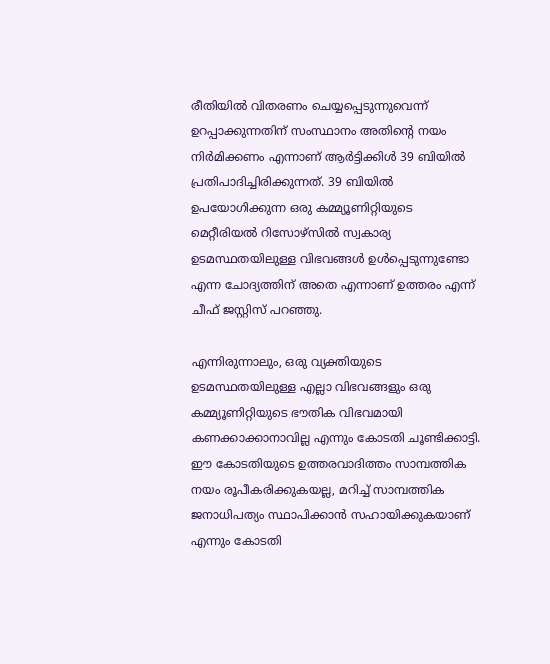രീതിയില്‍ വിതരണം ചെയ്യപ്പെടുന്നുവെന്ന് ഉറപ്പാക്കുന്നതിന് സംസ്ഥാനം അതിന്റെ നയം നിര്‍മിക്കണം എന്നാണ് ആര്‍ട്ടിക്കിള്‍ 39 ബിയില്‍ പ്രതിപാദിച്ചിരിക്കുന്നത്. 39 ബിയില്‍ ഉപയോഗിക്കുന്ന ഒരു കമ്മ്യൂണിറ്റിയുടെ മെറ്റീരിയല്‍ റിസോഴ്സില്‍ സ്വകാര്യ ഉടമസ്ഥതയിലുള്ള വിഭവങ്ങള്‍ ഉള്‍പ്പെടുന്നുണ്ടോ എന്ന ചോദ്യത്തിന് അതെ എന്നാണ് ഉത്തരം എന്ന് ചീഫ് ജസ്റ്റിസ് പറഞ്ഞു.

എന്നിരുന്നാലും, ഒരു വ്യക്തിയുടെ ഉടമസ്ഥതയിലുള്ള എല്ലാ വിഭവങ്ങളും ഒരു കമ്മ്യൂണിറ്റിയുടെ ഭൗതിക വിഭവമായി കണക്കാക്കാനാവില്ല എന്നും കോടതി ചൂണ്ടിക്കാട്ടി. ഈ കോടതിയുടെ ഉത്തരവാദിത്തം സാമ്പത്തിക നയം രൂപീകരിക്കുകയല്ല, മറിച്ച് സാമ്പത്തിക ജനാധിപത്യം സ്ഥാപിക്കാന്‍ സഹായിക്കുകയാണ് എന്നും കോടതി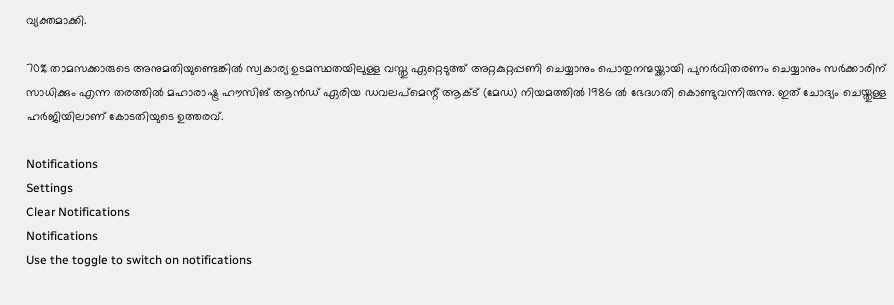വ്യക്തമാക്കി.

70% താമസക്കാരുടെ അനുമതിയുണ്ടെങ്കില്‍ സ്വകാര്യ ഉടമസ്ഥതയിലുള്ള വസ്തു ഏറ്റെടുത്ത് അറ്റകുറ്റപ്പണി ചെയ്യാനും പൊതുനന്മയ്ക്കായി പുനര്‍വിതരണം ചെയ്യാനും സര്‍ക്കാരിന് സാധിക്കും എന്ന തരത്തില്‍ മഹാരാഷ്ട്ര ഹൗസിങ് ആന്‍ഡ് ഏരിയ ഡവലപ്‌മെന്റ് ആക്ട് (മേഡ) നിയമത്തില്‍ 1986 ല്‍ ഭേദഗതി കൊണ്ടുവന്നിരുന്നു. ഇത് ചോദ്യം ചെയ്തുള്ള ഹര്‍ജിയിലാണ് കോടതിയുടെ ഉത്തരവ്.

Notifications
Settings
Clear Notifications
Notifications
Use the toggle to switch on notifications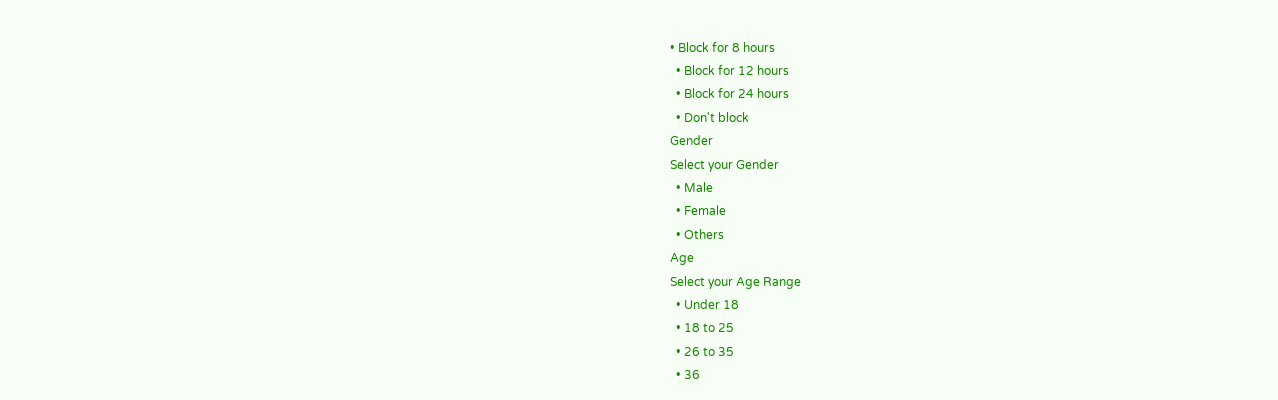• Block for 8 hours
  • Block for 12 hours
  • Block for 24 hours
  • Don't block
Gender
Select your Gender
  • Male
  • Female
  • Others
Age
Select your Age Range
  • Under 18
  • 18 to 25
  • 26 to 35
  • 36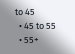to 45
  • 45 to 55
  • 55+